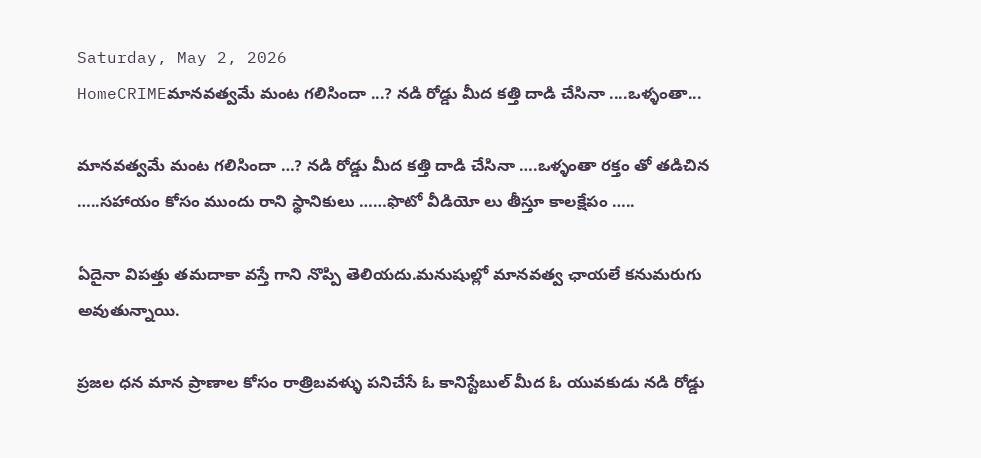Saturday, May 2, 2026
HomeCRIMEమానవత్వమే మంట గలిసిందా ...? నడి రోడ్డు మీద కత్తి దాడి చేసినా ....ఒళ్ళంతా...

మానవత్వమే మంట గలిసిందా …? నడి రోడ్డు మీద కత్తి దాడి చేసినా ….ఒళ్ళంతా రక్తం తో తడిచిన …..సహాయం కోసం ముందు రాని స్థానికులు ……ఫొటో వీడియో లు తీస్తూ కాలక్షేపం …..

ఏదైనా విపత్తు తమదాకా వస్తే గాని నొప్పి తెలియదు.మనుషుల్లో మానవత్వ ఛాయలే కనుమరుగు అవుతున్నాయి.

ప్రజల ధన మాన ప్రాణాల కోసం రాత్రిబవళ్ళు పనిచేసే ఓ కానిస్టేబుల్ మీద ఓ యువకుడు నడి రోడ్డు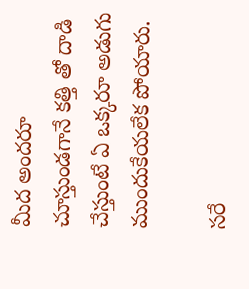మీద అందరూ చూస్తుండగానే కత్తి తో దాడి చేస్తుంటే ఏ ఒక్కరూ అడుగు ముందుకేయలేక పోయారు.

సరే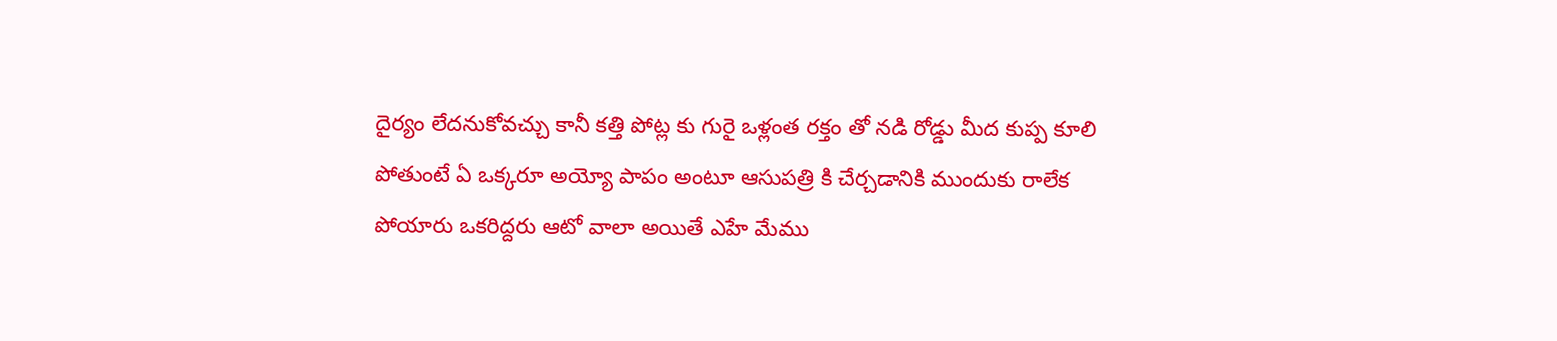దైర్యం లేదనుకోవచ్చు కానీ కత్తి పోట్ల కు గురై ఒళ్లంత రక్తం తో నడి రోడ్డు మీద కుప్ప కూలి పోతుంటే ఏ ఒక్కరూ అయ్యో పాపం అంటూ ఆసుపత్రి కి చేర్చడానికి ముందుకు రాలేక పోయారు ఒకరిద్దరు ఆటో వాలా అయితే ఎహే మేము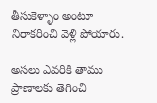తీసుకెళ్ళాం అంటూ నిరాకరించి వెళ్లి పోయారు.

అసలు ఎవరికి తాము ప్రాణాలకు తెగించి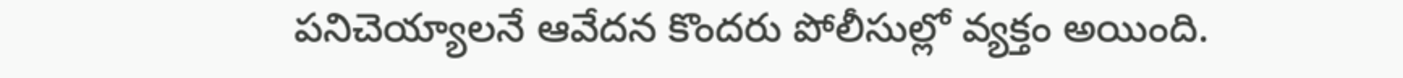పనిచెయ్యాలనే ఆవేదన కొందరు పోలీసుల్లో వ్యక్తం అయింది.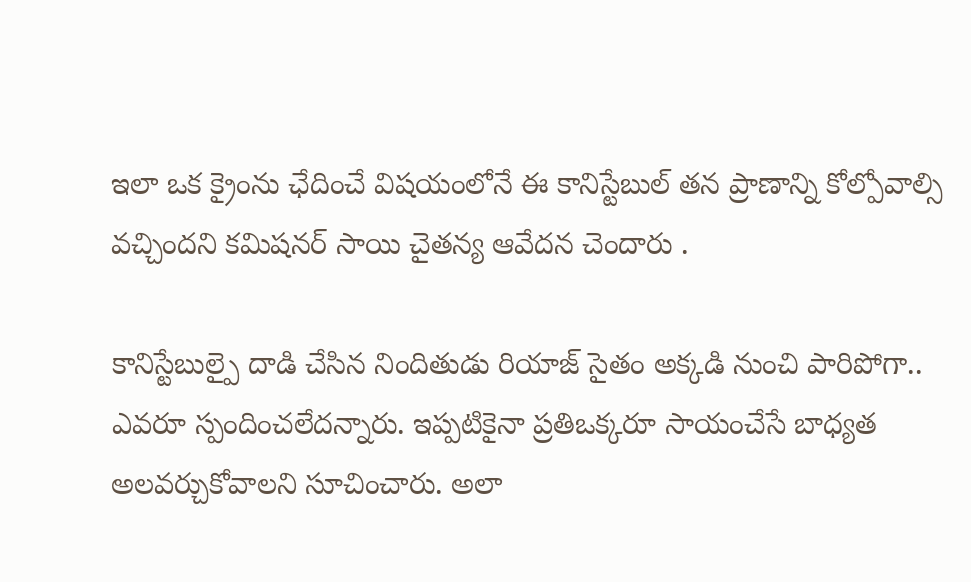ఇలా ఒక క్రైంను ఛేదించే విషయంలోనే ఈ కానిస్టేబుల్ తన ప్రాణాన్ని కోల్పోవాల్సి వచ్చిందని కమిషనర్ సాయి చైతన్య ఆవేదన చెందారు .

కానిస్టేబుల్పై దాడి చేసిన నిందితుడు రియాజ్ సైతం అక్కడి నుంచి పారిపోగా.. ఎవరూ స్పందించలేదన్నారు. ఇప్పటికైనా ప్రతిఒక్కరూ సాయంచేసే బాధ్యత అలవర్చుకోవాలని సూచించారు. అలా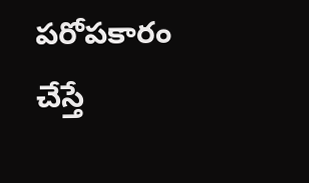పరోపకారం చేస్తే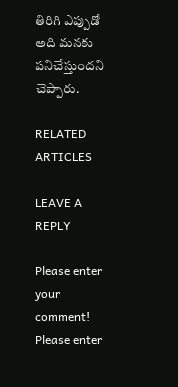తిరిగి ఎప్పుడో అది మనకు పనిచేస్తుందని చెప్పారు.

RELATED ARTICLES

LEAVE A REPLY

Please enter your comment!
Please enter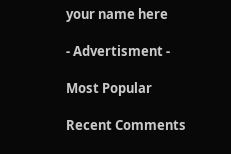your name here

- Advertisment -

Most Popular

Recent Comments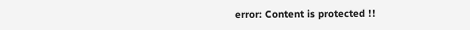error: Content is protected !!